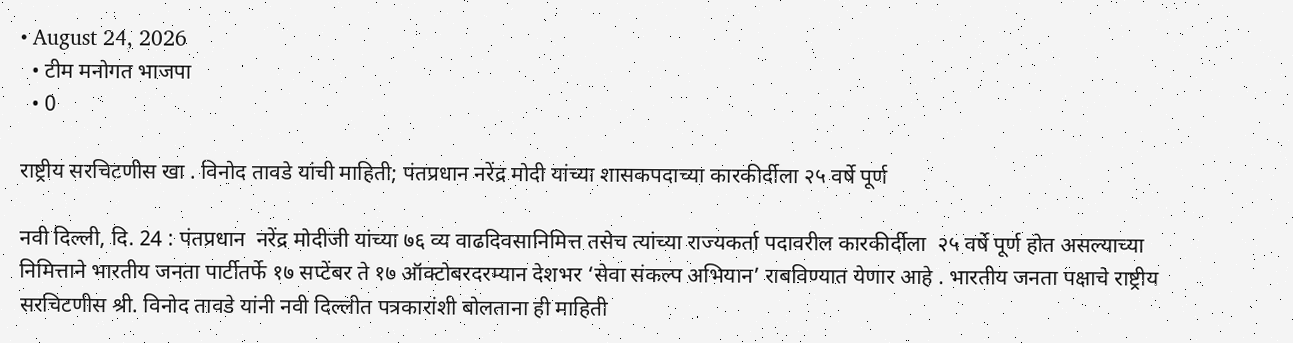• August 24, 2026
  • टीम मनोगत भाजपा
  • 0

राष्ट्रीय सरचिटणीस खा . विनोद तावडे यांची माहिती; पंतप्रधान नरेंद्र मोदी यांच्या शासकपदाच्या कारकीर्दीला २५ वर्षे पूर्ण

नवी दिल्ली, दि. 24 : पंतप्रधान  नरेंद्र मोदीजी यांच्या ७६ व्य वाढदिवसानिमित्त तसेच त्यांच्या राज्यकर्ता पदावरील कारकीर्दीला  २५ वर्षे पूर्ण होत असल्याच्या निमित्ताने भारतीय जनता पार्टीतर्फे १७ सप्टेंबर ते १७ ऑक्टोबरदरम्यान देशभर ‘सेवा संकल्प अभियान’ राबविण्यात येणार आहे . भारतीय जनता पक्षाचे राष्ट्रीय सरचिटणीस श्री. विनोद तावडे यांनी नवी दिल्लीत पत्रकारांशी बोलताना ही माहिती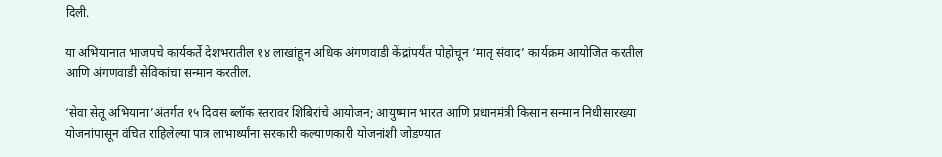दिली.

या अभियानात भाजपचे कार्यकर्ते देशभरातील १४ लाखांहून अधिक अंगणवाडी केंद्रांपर्यंत पोहोचून ‘मातृ संवाद’ कार्यक्रम आयोजित करतील आणि अंगणवाडी सेविकांचा सन्मान करतील.

‘सेवा सेतू अभियाना’अंतर्गत १५ दिवस ब्लॉक स्तरावर शिबिरांचे आयोजन; आयुष्मान भारत आणि प्रधानमंत्री किसान सन्मान निधीसारख्या योजनांपासून वंचित राहिलेल्या पात्र लाभार्थ्यांना सरकारी कल्याणकारी योजनांशी जोडण्यात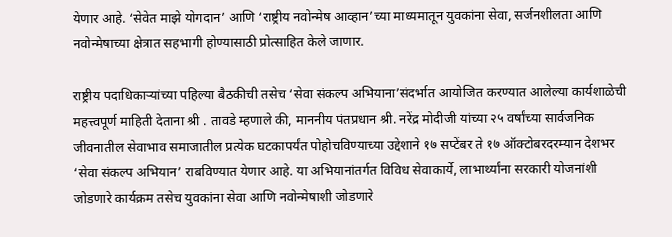येणार आहे. ‘सेवेत माझे योगदान’ आणि ‘राष्ट्रीय नवोन्मेष आव्हान’च्या माध्यमातून युवकांना सेवा, सर्जनशीलता आणि नवोन्मेषाच्या क्षेत्रात सहभागी होण्यासाठी प्रोत्साहित केले जाणार.

राष्ट्रीय पदाधिकाऱ्यांच्या पहिल्या बैठकीची तसेच ‘सेवा संकल्प अभियाना’संदर्भात आयोजित करण्यात आलेल्या कार्यशाळेची महत्त्वपूर्ण माहिती देताना श्री . तावडे म्हणाले की, माननीय पंतप्रधान श्री. नरेंद्र मोदीजी यांच्या २५ वर्षांच्या सार्वजनिक जीवनातील सेवाभाव समाजातील प्रत्येक घटकापर्यंत पोहोचविण्याच्या उद्देशाने १७ सप्टेंबर ते १७ ऑक्टोबरदरम्यान देशभर ‘सेवा संकल्प अभियान’ राबविण्यात येणार आहे. या अभियानांतर्गत विविध सेवाकार्ये, लाभार्थ्यांना सरकारी योजनांशी जोडणारे कार्यक्रम तसेच युवकांना सेवा आणि नवोन्मेषाशी जोडणारे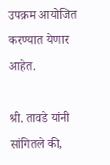उपक्रम आयोजित करण्यात येणार आहेत.

श्री. तावडे यांनी सांगितले की,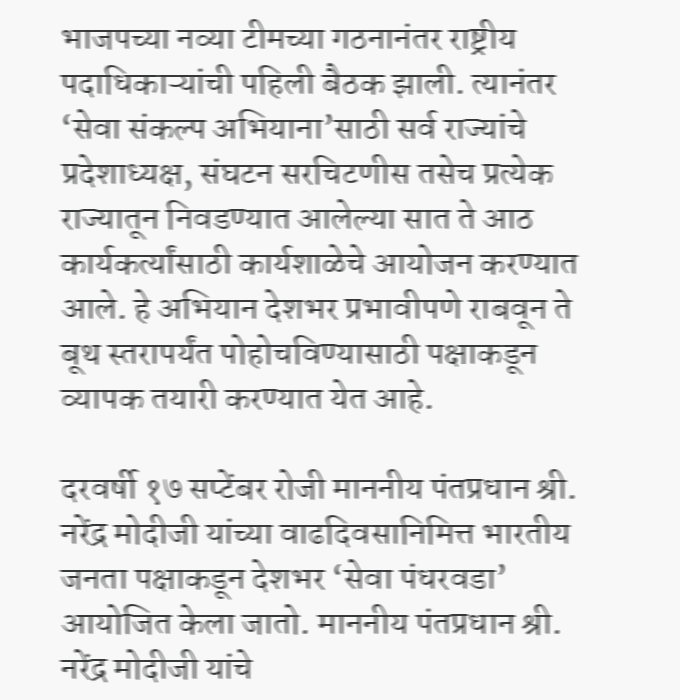भाजपच्या नव्या टीमच्या गठनानंतर राष्ट्रीय पदाधिकाऱ्यांची पहिली बैठक झाली. त्यानंतर ‘सेवा संकल्प अभियाना’साठी सर्व राज्यांचे प्रदेशाध्यक्ष, संघटन सरचिटणीस तसेच प्रत्येक राज्यातून निवडण्यात आलेल्या सात ते आठ कार्यकर्त्यांसाठी कार्यशाळेचे आयोजन करण्यात आले. हे अभियान देशभर प्रभावीपणे राबवून ते बूथ स्तरापर्यंत पोहोचविण्यासाठी पक्षाकडून व्यापक तयारी करण्यात येत आहे.

दरवर्षी १७ सप्टेंबर रोजी माननीय पंतप्रधान श्री. नरेंद्र मोदीजी यांच्या वाढदिवसानिमित्त भारतीय जनता पक्षाकडून देशभर ‘सेवा पंधरवडा’ आयोजित केला जातो. माननीय पंतप्रधान श्री. नरेंद्र मोदीजी यांचे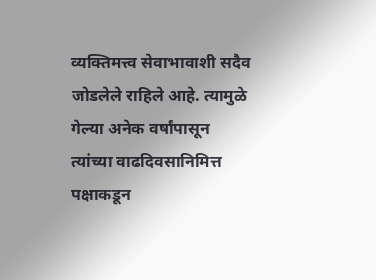व्यक्तिमत्त्व सेवाभावाशी सदैव जोडलेले राहिले आहे. त्यामुळे गेल्या अनेक वर्षांपासून त्यांच्या वाढदिवसानिमित्त पक्षाकडून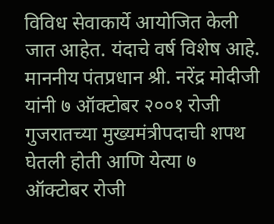विविध सेवाकार्ये आयोजित केली जात आहेत. यंदाचे वर्ष विशेष आहे. माननीय पंतप्रधान श्री. नरेंद्र मोदीजी यांनी ७ ऑक्टोबर २००१ रोजी गुजरातच्या मुख्यमंत्रीपदाची शपथ घेतली होती आणि येत्या ७ ऑक्टोबर रोजी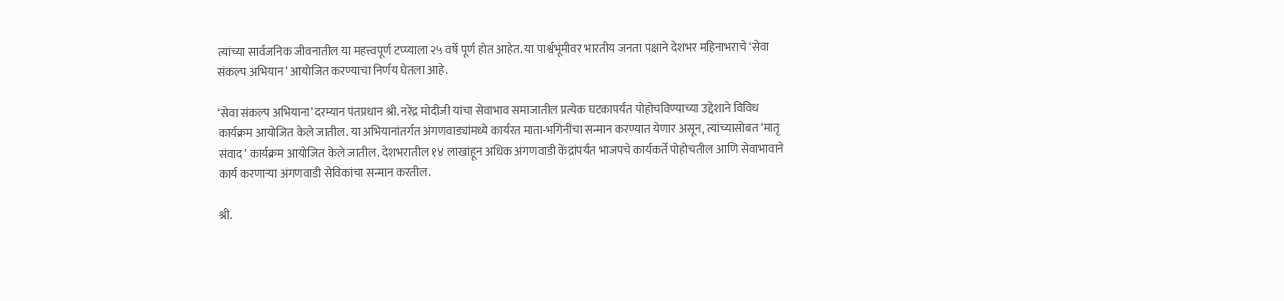त्यांच्या सार्वजनिक जीवनातील या महत्त्वपूर्ण टप्प्याला २५ वर्षे पूर्ण होत आहेत. या पार्श्वभूमीवर भारतीय जनता पक्षाने देशभर महिनाभराचे ‘सेवा संकल्प अभियान’ आयोजित करण्याचा निर्णय घेतला आहे.

‘सेवा संकल्प अभियाना’दरम्यान पंतप्रधान श्री. नरेंद्र मोदीजी यांचा सेवाभाव समाजातील प्रत्येक घटकापर्यंत पोहोचविण्याच्या उद्देशाने विविध कार्यक्रम आयोजित केले जातील. या अभियानांतर्गत अंगणवाड्यांमध्ये कार्यरत माता-भगिनींचा सन्मान करण्यात येणार असून, त्यांच्यासोबत ‘मातृ संवाद’ कार्यक्रम आयोजित केले जातील. देशभरातील १४ लाखांहून अधिक अंगणवाडी केंद्रांपर्यंत भाजपचे कार्यकर्ते पोहोचतील आणि सेवाभावाने कार्य करणाऱ्या अंगणवाडी सेविकांचा सन्मान करतील.

श्री.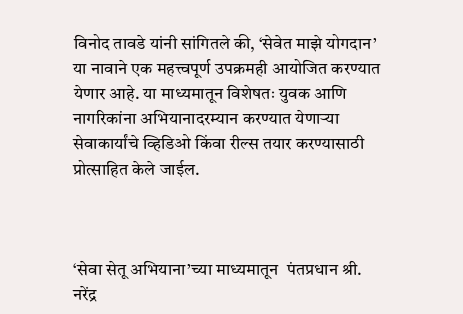विनोद तावडे यांनी सांगितले की, ‘सेवेत माझे योगदान’ या नावाने एक महत्त्वपूर्ण उपक्रमही आयोजित करण्यात येणार आहे. या माध्यमातून विशेषतः युवक आणि नागरिकांना अभियानादरम्यान करण्यात येणाऱ्या सेवाकार्यांचे व्हिडिओ किंवा रील्स तयार करण्यासाठी प्रोत्साहित केले जाईल.



‘सेवा सेतू अभियाना’च्या माध्यमातून  पंतप्रधान श्री. नरेंद्र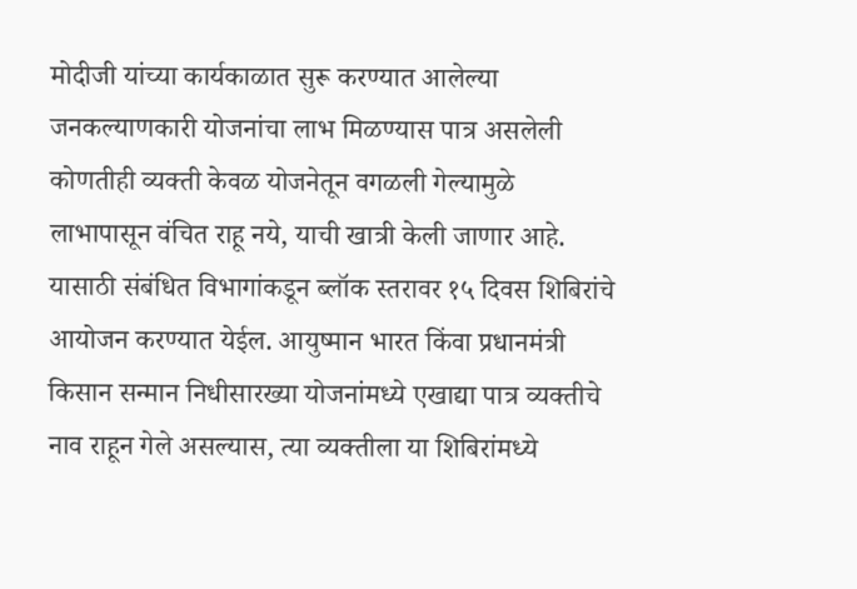मोदीजी यांच्या कार्यकाळात सुरू करण्यात आलेल्या जनकल्याणकारी योजनांचा लाभ मिळण्यास पात्र असलेली कोणतीही व्यक्ती केवळ योजनेतून वगळली गेल्यामुळे लाभापासून वंचित राहू नये, याची खात्री केली जाणार आहे. यासाठी संबंधित विभागांकडून ब्लॉक स्तरावर १५ दिवस शिबिरांचे आयोजन करण्यात येईल. आयुष्मान भारत किंवा प्रधानमंत्री किसान सन्मान निधीसारख्या योजनांमध्ये एखाद्या पात्र व्यक्तीचे नाव राहून गेले असल्यास, त्या व्यक्तीला या शिबिरांमध्ये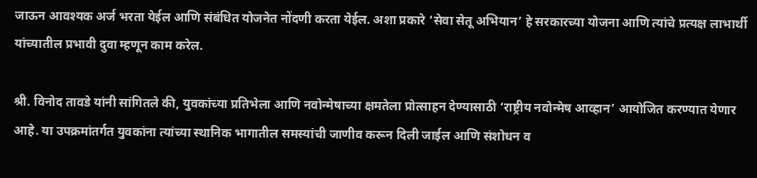जाऊन आवश्यक अर्ज भरता येईल आणि संबंधित योजनेत नोंदणी करता येईल. अशा प्रकारे ‘सेवा सेतू अभियान’ हे सरकारच्या योजना आणि त्यांचे प्रत्यक्ष लाभार्थी यांच्यातील प्रभावी दुवा म्हणून काम करेल.

श्री. विनोद तावडे यांनी सांगितले की, युवकांच्या प्रतिभेला आणि नवोन्मेषाच्या क्षमतेला प्रोत्साहन देण्यासाठी ‘राष्ट्रीय नवोन्मेष आव्हान’ आयोजित करण्यात येणार आहे. या उपक्रमांतर्गत युवकांना त्यांच्या स्थानिक भागातील समस्यांची जाणीव करून दिली जाईल आणि संशोधन व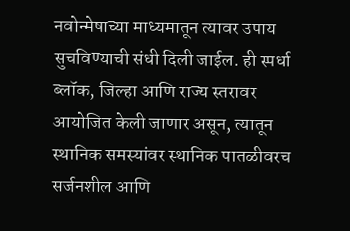नवोन्मेषाच्या माध्यमातून त्यावर उपाय सुचविण्याची संधी दिली जाईल. ही स्पर्धा ब्लॉक, जिल्हा आणि राज्य स्तरावर आयोजित केली जाणार असून, त्यातून स्थानिक समस्यांवर स्थानिक पातळीवरच सर्जनशील आणि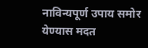नाविन्यपूर्ण उपाय समोर येण्यास मदत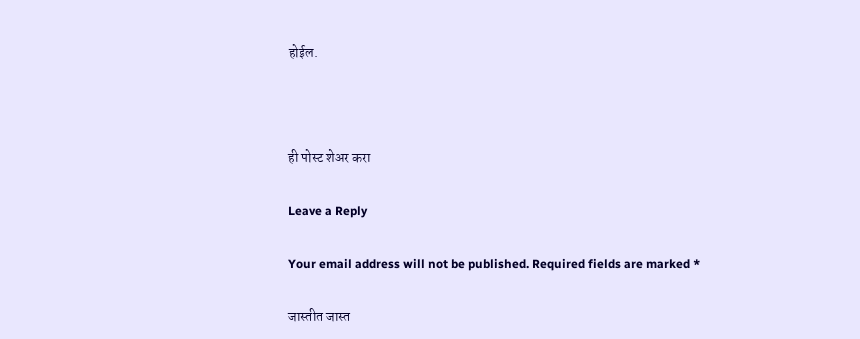होईल.



ही पोस्ट शेअर करा

Leave a Reply

Your email address will not be published. Required fields are marked *

जास्तीत जास्त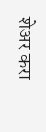शेअर करा